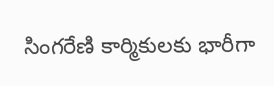సింగరేణి కార్మికులకు భారీగా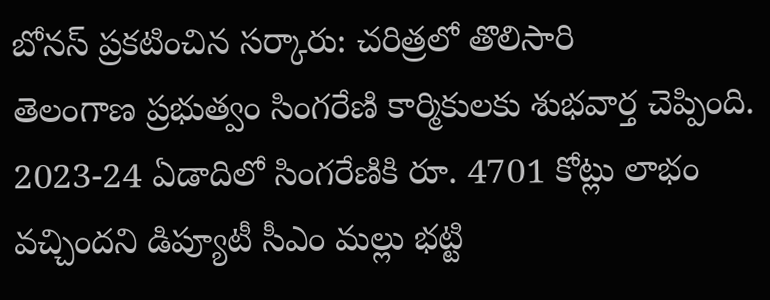బోనస్ ప్రకటించిన సర్కారు: చరిత్రలో తొలిసారి
తెలంగాణ ప్రభుత్వం సింగరేణి కార్మికులకు శుభవార్త చెప్పింది. 2023-24 ఏడాదిలో సింగరేణికి రూ. 4701 కోట్లు లాభం వచ్చిందని డిప్యూటీ సీఎం మల్లు భట్టి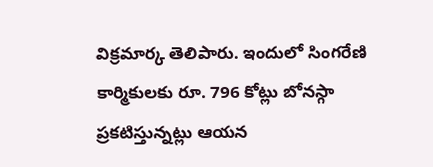విక్రమార్క తెలిపారు. ఇందులో సింగరేణి కార్మికులకు రూ. 796 కోట్లు బోనస్గా ప్రకటిస్తున్నట్లు ఆయన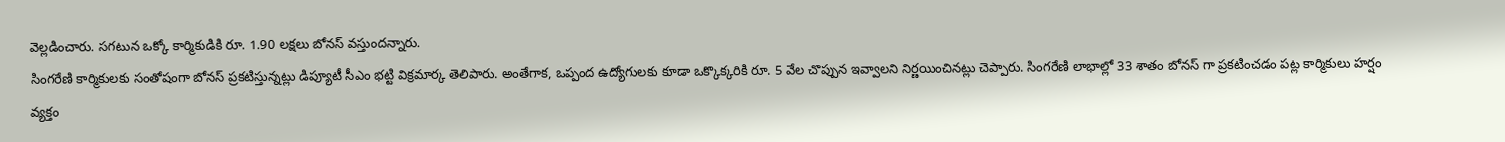వెల్లడించారు. సగటున ఒక్కో కార్మికుడికి రూ. 1.90 లక్షలు బోనస్ వస్తుందన్నారు.
సింగరేణి కార్మికులకు సంతోషంగా బోనస్ ప్రకటిస్తున్నట్లు డిప్యూటీ సీఎం భట్టి విక్రమార్క తెలిపారు. అంతేగాక, ఒప్పంద ఉద్యోగులకు కూడా ఒక్కొక్కరికి రూ. 5 వేల చొప్పున ఇవ్వాలని నిర్ణయించినట్లు చెప్పారు. సింగరేణి లాభాల్లో 33 శాతం బోనస్ గా ప్రకటించడం పట్ల కార్మికులు హర్షం వ్యక్తం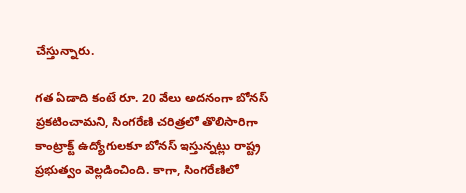చేస్తున్నారు.

గత ఏడాది కంటే రూ. 20 వేలు అదనంగా బోనస్ ప్రకటించామని, సింగరేణి చరిత్రలో తొలిసారిగా కాంట్రాక్ట్ ఉద్యోగులకూ బోనస్ ఇస్తున్నట్లు రాష్ట్ర ప్రభుత్వం వెల్లడించింది. కాగా, సింగరేణిలో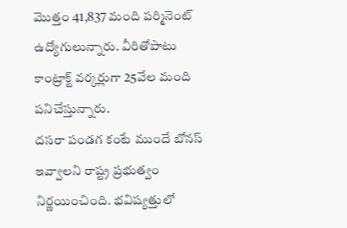మొత్తం 41,837 మంది పర్మినెంట్ ఉద్యోగులున్నారు. వీరితోపాటు కాంట్రాక్ట్ వర్కర్లుగా 25వేల మంది పనిచేస్తున్నారు.
దసరా పండగ కంటే ముందే బోనస్ ఇవ్వాలని రాష్ట్ర ప్రభుత్వం నిర్ణయించింది. భవిష్యత్తులో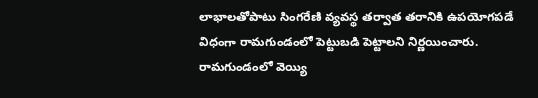లాభాలతోపాటు సింగరేణి వ్యవస్థ తర్వాత తరానికి ఉపయోగపడే విధంగా రామగుండంలో పెట్టుబడి పెట్టాలని నిర్ణయించారు. రామగుండంలో వెయ్యి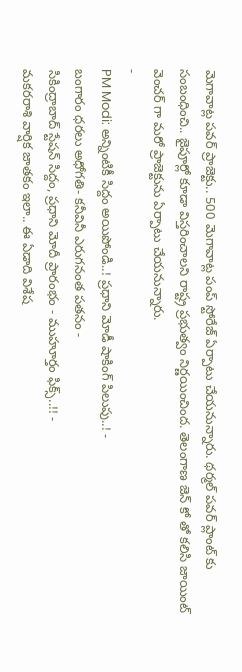మెగావాట్ల పవర్ ప్రాజెక్టు.. 500 మెగావాట్ల పంప్ స్టోరేజ్ ఏర్పాటు చేయనున్నారు. థర్మల్ పవర్ ప్లాంట్ కు సంబంధించి.. జైపూర్లో కూడా విస్తరించాలని రాష్ట్ర ప్రభుత్వం నిర్ణయించింద. తెలంగాణ జెన్ కో తో కలిసి జాయింట్ వెంచర్ గా మరో ప్రాజెక్టును ఏర్పాటు చేయనున్నారు.
-
PM Modi: అన్నింటికీ సిద్దం అయిపోండి..! ప్రధాని మోడీ షాకింగ్ పిలుపు..! -
బంగారం ధరలు అధోగతి- కనీవినీ ఎరుగనంత పతనం -
సికింద్రాబాద్ స్టేషన్ సిద్దం, ప్రధాని మోదీ ప్రారంభం - ముహూర్తం ఫిక్స్..!! -
మకరరాశి వార్షిక జాతకం ఇలా.. ఈ ఏడాది విశేష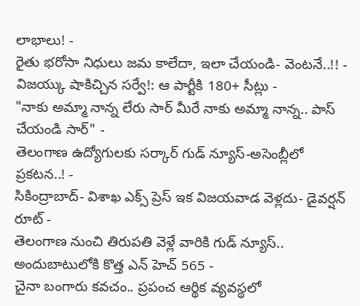లాభాలు! -
రైతు భరోసా నిధులు జమ కాలేదా, ఇలా చేయండి- వెంటనే..!! -
విజయ్కు షాకిచ్చిన సర్వే!: ఆ పార్టీకి 180+ సీట్లు -
"నాకు అమ్మా నాన్న లేరు సార్ మీరే నాకు అమ్మా నాన్న.. పాస్ చేయండి సార్" -
తెలంగాణ ఉద్యోగులకు సర్కార్ గుడ్ న్యూస్-అసెంబ్లీలో ప్రకటన..! -
సికింద్రాబాద్- విశాఖ ఎక్స్ ప్రెస్ ఇక విజయవాడ వెళ్లదు- డైవర్షన్ రూట్ -
తెలంగాణ నుంచి తిరుపతి వెళ్లే వారికి గుడ్ న్యూస్.. అందుబాటులోకి కొత్త ఎన్ హెచ్ 565 -
చైనా బంగారు కవచం.. ప్రపంచ ఆర్థిక వ్యవస్థలో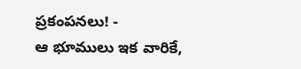ప్రకంపనలు! -
ఆ భూములు ఇక వారికే,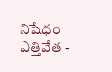నిషేధం ఎత్తివేత -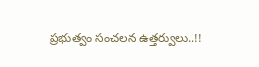ప్రభుత్వం సంచలన ఉత్తర్వులు..!!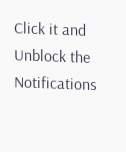Click it and Unblock the Notifications